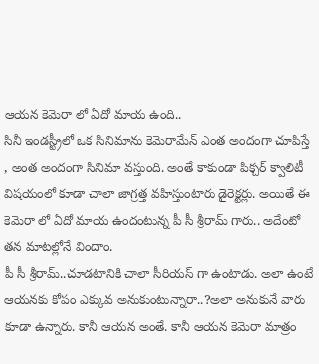ఆయన కెమెరా లో ఏదో మాయ ఉంది..
సినీ ఇండస్ట్రీలో ఒక సినిమాను కెమెరామేన్ ఎంత అందంగా చూపిస్తే , అంత అందంగా సినిమా వస్తుంది. అంతే కాకుండా పిక్చర్ క్వాలిటీ విషయంలో కూడా చాలా జాగ్రత్త వహిస్తుంటారు డైరెక్టర్లు. అయితే ఈ కెమెరా లో ఏదో మాయ ఉందంటున్న పీ సీ శ్రీరామ్ గారు.. అదేంటో తన మాటల్లోనే విందాం.
పీ సీ శ్రీరామ్..చూడటానికి చాలా సీరియస్ గా ఉంటాడు. అలా ఉంటే ఆయనకు కోపం ఎక్కువ అనుకుంటున్నారా..?అలా అనుకునే వారు కూడా ఉన్నారు. కానీ ఆయన అంతే. కానీ ఆయన కెమెరా మాత్రం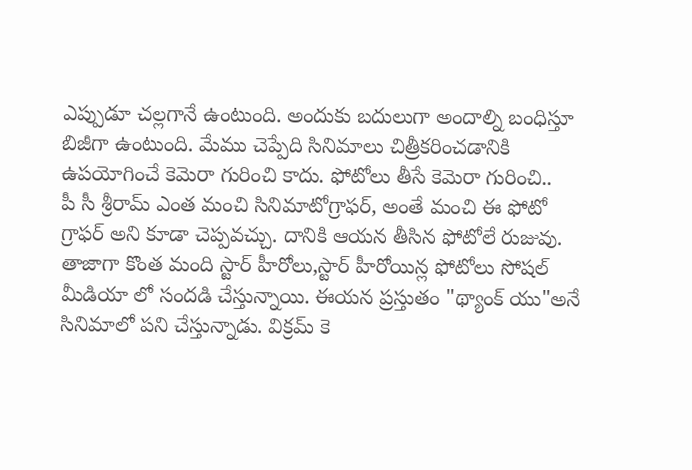ఎప్పుడూ చల్లగానే ఉంటుంది. అందుకు బదులుగా అందాల్ని బంధిస్తూ బిజీగా ఉంటుంది. మేము చెప్పేది సినిమాలు చిత్రీకరించడానికి ఉపయోగించే కెమెరా గురించి కాదు. ఫోటోలు తీసే కెమెరా గురించి..
పీ సీ శ్రీరామ్ ఎంత మంచి సినిమాటోగ్రాఫర్, అంతే మంచి ఈ ఫోటో గ్రాఫర్ అని కూడా చెప్పవచ్చు. దానికి ఆయన తీసిన ఫోటోలే రుజువు. తాజాగా కొంత మంది స్టార్ హీరోలు,స్టార్ హీరోయిన్ల ఫోటోలు సోషల్ మీడియా లో సందడి చేస్తున్నాయి. ఈయన ప్రస్తుతం "థ్యాంక్ యు"అనే సినిమాలో పని చేస్తున్నాడు. విక్రమ్ కె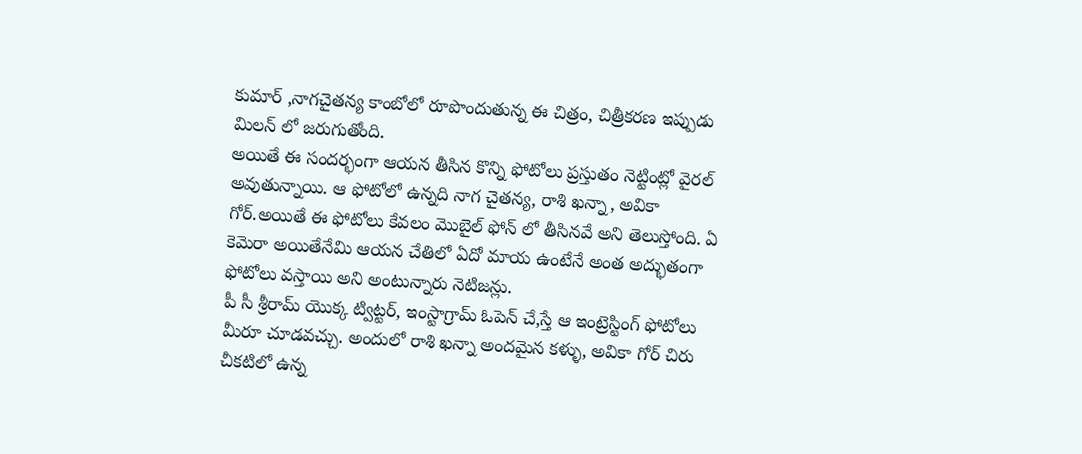కుమార్ ,నాగచైతన్య కాంబోలో రూపొందుతున్న ఈ చిత్రం, చిత్రీకరణ ఇప్పుడు మిలన్ లో జరుగుతోంది.
అయితే ఈ సందర్భంగా ఆయన తీసిన కొన్ని ఫోటోలు ప్రస్తుతం నెట్టింట్లో వైరల్ అవుతున్నాయి. ఆ ఫోటోలో ఉన్నది నాగ చైతన్య, రాశి ఖన్నా, అవికా గోర్.అయితే ఈ ఫోటోలు కేవలం మొబైల్ ఫోన్ లో తీసినవే అని తెలుస్తోంది. ఏ కెమెరా అయితేనేమి ఆయన చేతిలో ఏదో మాయ ఉంటేనే అంత అద్భుతంగా ఫోటోలు వస్తాయి అని అంటున్నారు నెటిజన్లు.
పీ సీ శ్రీరామ్ యొక్క ట్విట్టర్, ఇంస్టాగ్రామ్ ఓపెన్ చే,స్తే ఆ ఇంట్రెస్టింగ్ ఫోటోలు మీరూ చూడవచ్చు. అందులో రాశి ఖన్నా అందమైన కళ్ళు, అవికా గోర్ చిరు చీకటిలో ఉన్న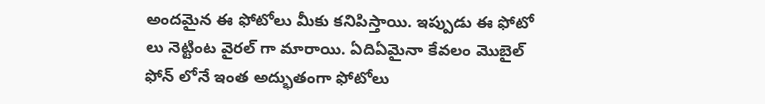అందమైన ఈ ఫోటోలు మీకు కనిపిస్తాయి. ఇప్పుడు ఈ ఫోటో లు నెట్టింట వైరల్ గా మారాయి. ఏదిఏమైనా కేవలం మొబైల్ ఫోన్ లోనే ఇంత అద్భుతంగా ఫోటోలు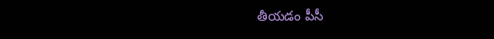తీయడం పీసీ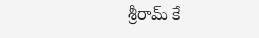శ్రీరామ్ కే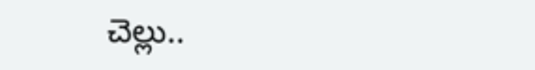చెల్లు..